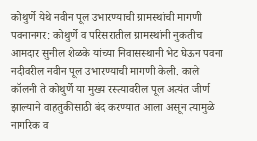कोथुर्णे येथे नवीन पूल उभारण्याची ग्रामस्थांची मागणी
पवनानगर: कोथुर्णे व परिसरातील ग्रामस्थांनी नुकतीच आमदार सुनील शेळके यांच्या निवासस्थानी भेट घेऊन पवना नदीवरील नवीन पूल उभारण्याची मागणी केली. काले कॉलनी ते कोथुर्णे या मुख्य रस्त्यावरील पूल अत्यंत जीर्ण झाल्याने वाहतुकीसाठी बंद करण्यात आला असून त्यामुळे नागरिक व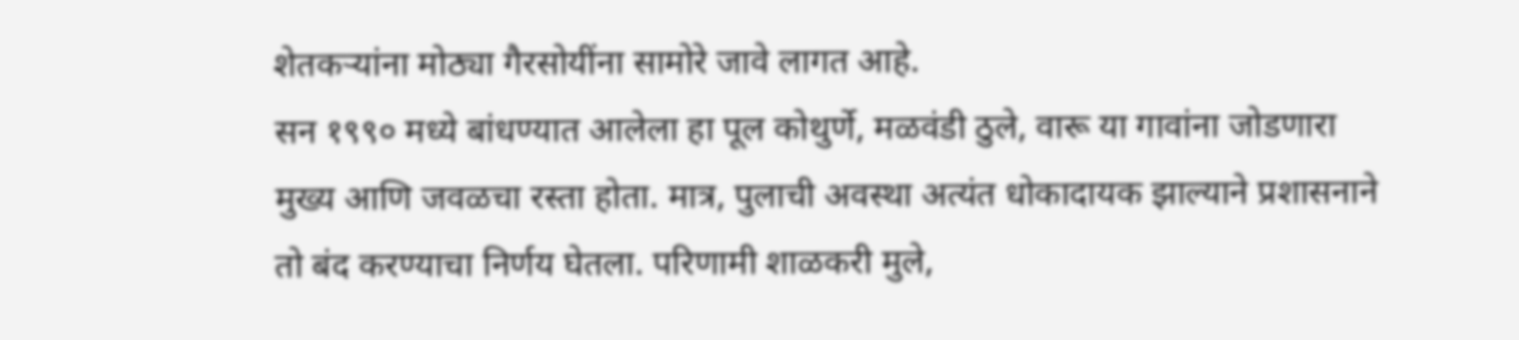शेतकऱ्यांना मोठ्या गैरसोयींना सामोरे जावे लागत आहे.
सन १९९० मध्ये बांधण्यात आलेला हा पूल कोथुर्णे, मळवंडी ठुले, वारू या गावांना जोडणारा मुख्य आणि जवळचा रस्ता होता. मात्र, पुलाची अवस्था अत्यंत धोकादायक झाल्याने प्रशासनाने तो बंद करण्याचा निर्णय घेतला. परिणामी शाळकरी मुले,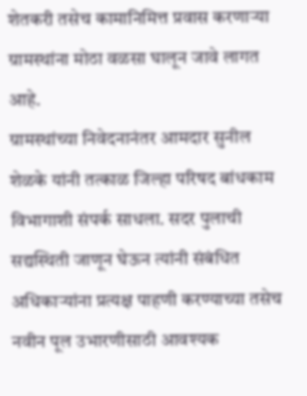शेतकरी तसेच कामानिमित्त प्रवास करणाऱ्या ग्रामस्थांना मोठा वळसा घालून जावे लागत आहे.
ग्रामस्थांच्या निवेदनानंतर आमदार सुनील शेळके यांनी तत्काळ जिल्हा परिषद बांधकाम विभागाशी संपर्क साधला. सदर पुलाची सद्यस्थिती जाणून घेऊन त्यांनी संबंधित अधिकाऱ्यांना प्रत्यक्ष पाहणी करण्याच्या तसेच नवीन पूल उभारणीसाठी आवश्यक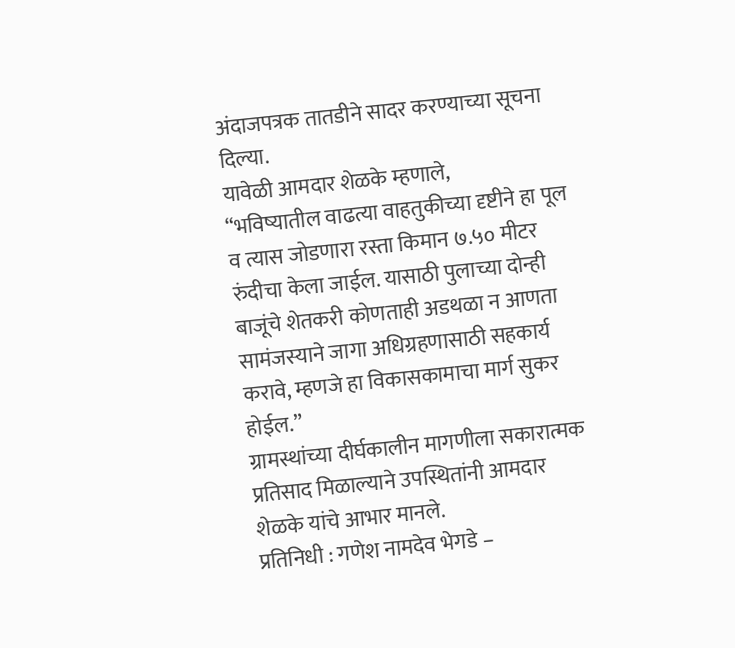अंदाजपत्रक तातडीने सादर करण्याच्या सूचना दिल्या.
यावेळी आमदार शेळके म्हणाले,
“भविष्यातील वाढत्या वाहतुकीच्या दृष्टीने हा पूल व त्यास जोडणारा रस्ता किमान ७.५० मीटर रुंदीचा केला जाईल. यासाठी पुलाच्या दोन्ही बाजूंचे शेतकरी कोणताही अडथळा न आणता सामंजस्याने जागा अधिग्रहणासाठी सहकार्य करावे, म्हणजे हा विकासकामाचा मार्ग सुकर होईल.”
ग्रामस्थांच्या दीर्घकालीन मागणीला सकारात्मक प्रतिसाद मिळाल्याने उपस्थितांनी आमदार शेळके यांचे आभार मानले.
प्रतिनिधी : गणेश नामदेव भेगडे –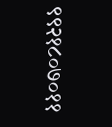९९२१८०७०११